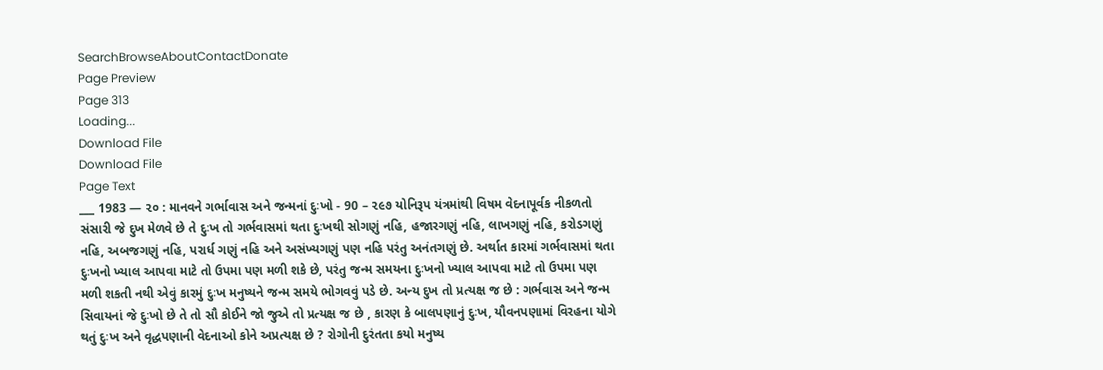SearchBrowseAboutContactDonate
Page Preview
Page 313
Loading...
Download File
Download File
Page Text
___ 1983 — ૨૦ : માનવને ગર્ભાવાસ અને જન્મનાં દુઃખો - 90 – ૨૯૭ યોનિરૂપ યંત્રમાંથી વિષમ વેદનાપૂર્વક નીકળતો સંસારી જે દુખ મેળવે છે તે દુઃખ તો ગર્ભવાસમાં થતા દુઃખથી સોગણું નહિ, હજારગણું નહિ, લાખગણું નહિ, કરોડગણું નહિ, અબજગણું નહિ, પરાર્ધ ગણું નહિ અને અસંખ્યગણું પણ નહિ પરંતુ અનંતગણું છે. અર્થાત કારમાં ગર્ભવાસમાં થતા દુઃખનો ખ્યાલ આપવા માટે તો ઉપમા પણ મળી શકે છે, પરંતુ જન્મ સમયના દુઃખનો ખ્યાલ આપવા માટે તો ઉપમા પણ મળી શકતી નથી એવું કારમું દુઃખ મનુષ્યને જન્મ સમયે ભોગવવું પડે છે. અન્ય દુખ તો પ્રત્યક્ષ જ છે : ગર્ભવાસ અને જન્મ સિવાયનાં જે દુઃખો છે તે તો સૌ કોઈને જો જુએ તો પ્રત્યક્ષ જ છે , કારણ કે બાલપણાનું દુઃખ, યૌવનપણામાં વિરહના યોગે થતું દુઃખ અને વૃદ્ધપણાની વેદનાઓ કોને અપ્રત્યક્ષ છે ? રોગોની દુરંતતા કયો મનુષ્ય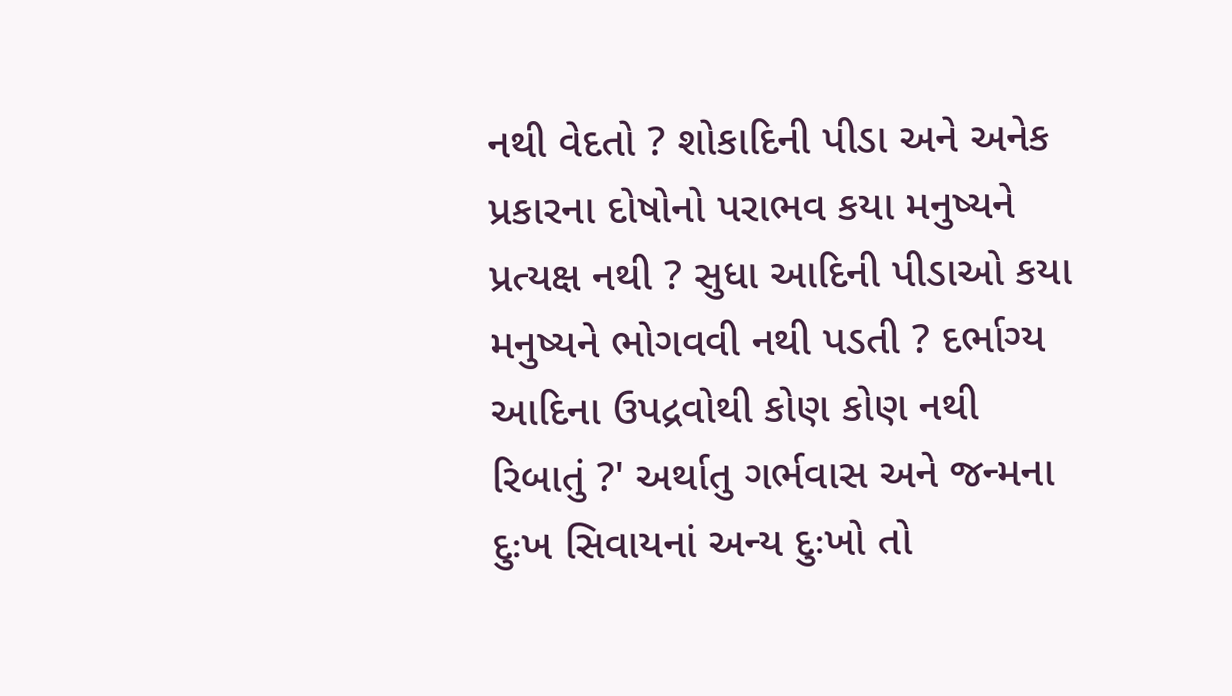નથી વેદતો ? શોકાદિની પીડા અને અનેક પ્રકારના દોષોનો પરાભવ કયા મનુષ્યને પ્રત્યક્ષ નથી ? સુધા આદિની પીડાઓ કયા મનુષ્યને ભોગવવી નથી પડતી ? દર્ભાગ્ય આદિના ઉપદ્રવોથી કોણ કોણ નથી રિબાતું ?' અર્થાતુ ગર્ભવાસ અને જન્મના દુઃખ સિવાયનાં અન્ય દુઃખો તો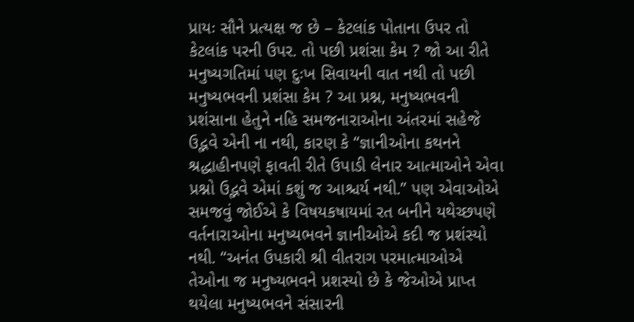પ્રાયઃ સૌને પ્રત્યક્ષ જ છે – કેટલાંક પોતાના ઉપર તો કેટલાંક પરની ઉપર. તો પછી પ્રશંસા કેમ ? જો આ રીતે મનુષ્યગતિમાં પણ દુઃખ સિવાયની વાત નથી તો પછી મનુષ્યભવની પ્રશંસા કેમ ? આ પ્રશ્ન, મનુષ્યભવની પ્રશંસાના હેતુને નહિ સમજનારાઓના અંતરમાં સહેજે ઉદ્ભવે એની ના નથી, કારણ કે “જ્ઞાનીઓના કથનને શ્રદ્ધાહીનપણે ફાવતી રીતે ઉપાડી લેનાર આત્માઓને એવા પ્રશ્નો ઉદ્ભવે એમાં કશું જ આશ્ચર્ય નથી.” પણ એવાઓએ સમજવું જોઈએ કે વિષયકષાયમાં રત બનીને યથેચ્છપણે વર્તનારાઓના મનુષ્યભવને જ્ઞાનીઓએ કદી જ પ્રશંસ્યો નથી. “અનંત ઉપકારી શ્રી વીતરાગ પરમાત્માઓએ તેઓના જ મનુષ્યભવને પ્રશસ્યો છે કે જેઓએ પ્રાપ્ત થયેલા મનુષ્યભવને સંસારની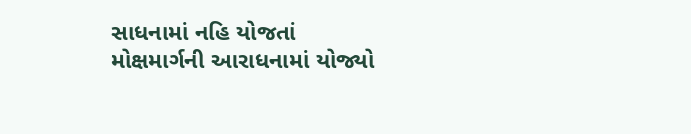સાધનામાં નહિ યોજતાં મોક્ષમાર્ગની આરાધનામાં યોજ્યો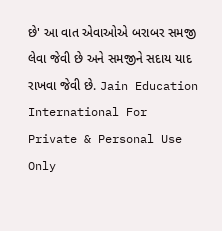છે' આ વાત એવાઓએ બરાબર સમજી લેવા જેવી છે અને સમજીને સદાય યાદ રાખવા જેવી છે. Jain Education International For Private & Personal Use Only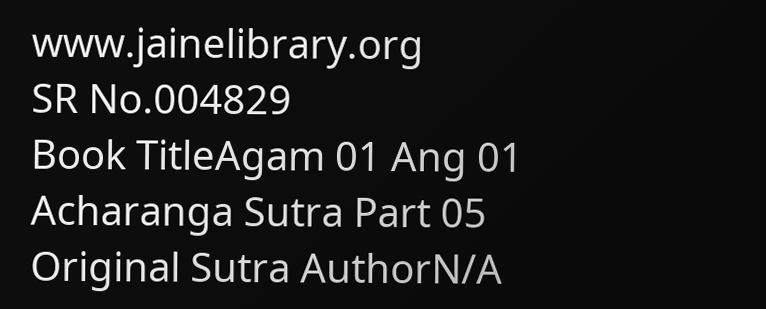www.jainelibrary.org
SR No.004829
Book TitleAgam 01 Ang 01 Acharanga Sutra Part 05
Original Sutra AuthorN/A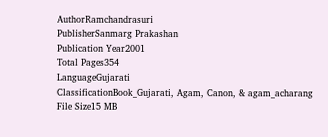AuthorRamchandrasuri
PublisherSanmarg Prakashan
Publication Year2001
Total Pages354
LanguageGujarati
ClassificationBook_Gujarati, Agam, Canon, & agam_acharang
File Size15 MB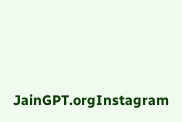JainGPT.orgInstagram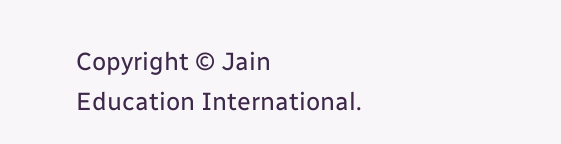Copyright © Jain Education International.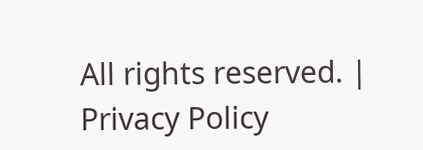All rights reserved. | Privacy Policy